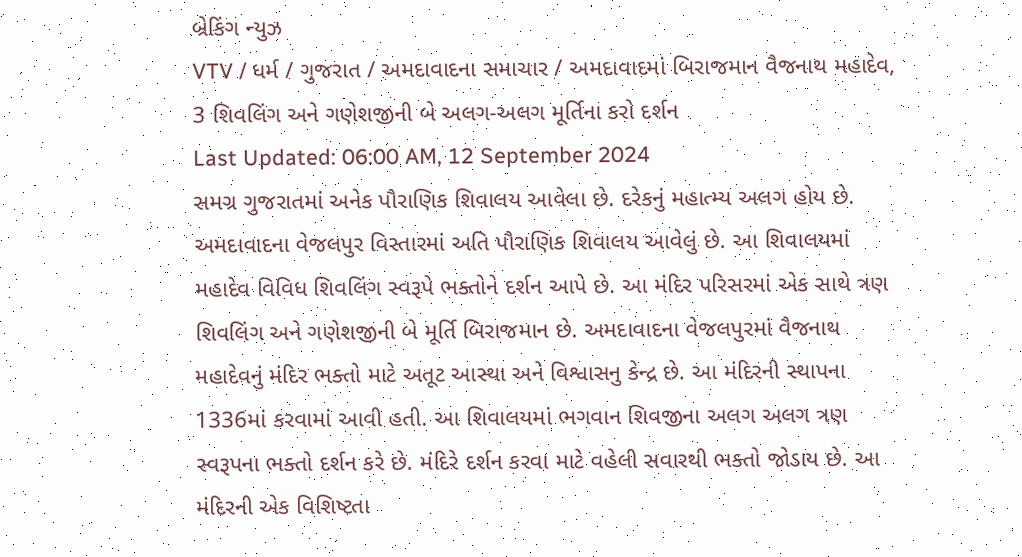બ્રેકિંગ ન્યુઝ
VTV / ધર્મ / ગુજરાત / અમદાવાદના સમાચાર / અમદાવાદમાં બિરાજમાન વૈજનાથ મહાદેવ, 3 શિવલિંગ અને ગણેશજીની બે અલગ-અલગ મૂર્તિના કરો દર્શન
Last Updated: 06:00 AM, 12 September 2024
સમગ્ર ગુજરાતમાં અનેક પૌરાણિક શિવાલય આવેલા છે. દરેકનું મહાત્મ્ય અલગ હોય છે. અમદાવાદના વેજલપુર વિસ્તારમાં અતિ પૌરાણિક શિવાલય આવેલું છે. આ શિવાલયમાં મહાદેવ વિવિધ શિવલિંગ સ્વરૂપે ભક્તોને દર્શન આપે છે. આ મંદિર પરિસરમાં એક સાથે ત્રણ શિવલિંગ અને ગણેશજીની બે મૂર્તિ બિરાજમાન છે. અમદાવાદના વેજલપુરમાં વૈજનાથ મહાદેવનું મંદિર ભક્તો માટે અતૂટ આસ્થા અને વિશ્વાસનુ કેન્દ્ર છે. આ મંદિરની સ્થાપના 1336માં કરવામાં આવી હતી. આ શિવાલયમાં ભગવાન શિવજીના અલગ અલગ ત્રણ સ્વરૂપના ભક્તો દર્શન કરે છે. મંદિરે દર્શન કરવા માટે વહેલી સવારથી ભક્તો જોડાય છે. આ મંદિરની એક વિશિષ્ટતા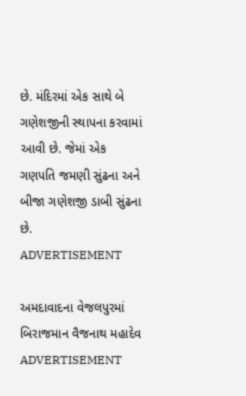છે. મંદિરમાં એક સાથે બે ગણેશજીની સ્થાપના કરવામાં આવી છે. જેમાં એક ગણપતિ જમણી સુંઢના અને બીજા ગણેશજી ડાબી સુંઢના છે.
ADVERTISEMENT

અમદાવાદના વેજલપુરમાં બિરાજમાન વૈજનાથ મહાદેવ
ADVERTISEMENT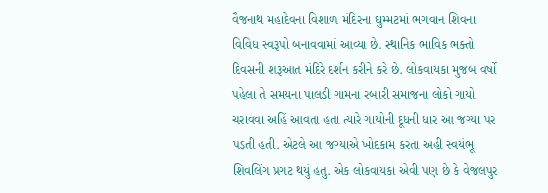વૈજનાથ મહાદેવના વિશાળ મંદિરના ઘુમ્મટમાં ભગવાન શિવના વિવિધ સ્વરૂપો બનાવવામાં આવ્યા છે. સ્થાનિક ભાવિક ભક્તો દિવસની શરૂઆત મંદિરે દર્શન કરીને કરે છે. લોકવાયકા મુજબ વર્ષો પહેલા તે સમયના પાલડી ગામના રબારી સમાજના લોકો ગાયો ચરાવવા અહિં આવતા હતા ત્યારે ગાયોની દૂધની ધાર આ જગ્યા પર પડતી હતી. એટલે આ જગ્યાએ ખોદકામ કરતા અહી સ્વયંભૂ શિવલિંગ પ્રગટ થયું હતુ. એક લોકવાયકા એવી પણ છે કે વેજલપુર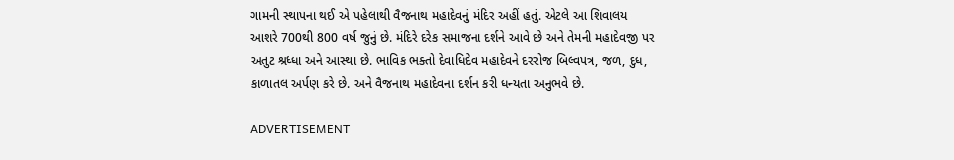ગામની સ્થાપના થઈ એ પહેલાથી વૈજનાથ મહાદેવનું મંદિર અહીં હતું. એટલે આ શિવાલય આશરે 700થી 800 વર્ષ જુનું છે. મંદિરે દરેક સમાજના દર્શને આવે છે અને તેમની મહાદેવજી પર અતુટ શ્રધ્ધા અને આસ્થા છે. ભાવિક ભક્તો દેવાધિદેવ મહાદેવને દરરોજ બિલ્વપત્ર, જળ, દુધ, કાળાતલ અર્પણ કરે છે. અને વૈજનાથ મહાદેવના દર્શન કરી ધન્યતા અનુભવે છે.

ADVERTISEMENT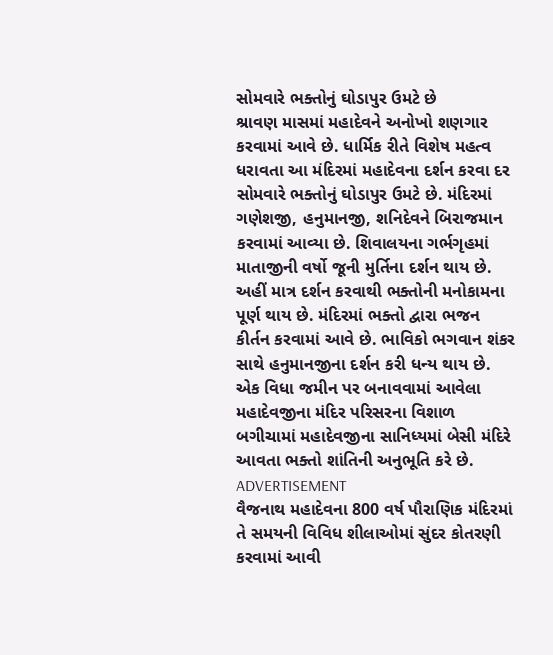સોમવારે ભક્તોનું ઘોડાપુર ઉમટે છે
શ્રાવણ માસમાં મહાદેવને અનોખો શણગાર કરવામાં આવે છે. ધાર્મિક રીતે વિશેષ મહત્વ ધરાવતા આ મંદિરમાં મહાદેવના દર્શન કરવા દર સોમવારે ભક્તોનું ઘોડાપુર ઉમટે છે. મંદિરમાં ગણેશજી, હનુમાનજી, શનિદેવને બિરાજમાન કરવામાં આવ્યા છે. શિવાલયના ગર્ભગૃહમાં માતાજીની વર્ષો જૂની મુર્તિના દર્શન થાય છે. અહીં માત્ર દર્શન કરવાથી ભક્તોની મનોકામના પૂર્ણ થાય છે. મંદિરમાં ભક્તો દ્વારા ભજન કીર્તન કરવામાં આવે છે. ભાવિકો ભગવાન શંકર સાથે હનુમાનજીના દર્શન કરી ધન્ય થાય છે. એક વિધા જમીન પર બનાવવામાં આવેલા મહાદેવજીના મંદિર પરિસરના વિશાળ બગીચામાં મહાદેવજીના સાનિધ્યમાં બેસી મંદિરે આવતા ભક્તો શાંતિની અનુભૂતિ કરે છે.
ADVERTISEMENT
વૈજનાથ મહાદેવના 800 વર્ષ પૌરાણિક મંદિરમાં તે સમયની વિવિધ શીલાઓમાં સુંદર કોતરણી કરવામાં આવી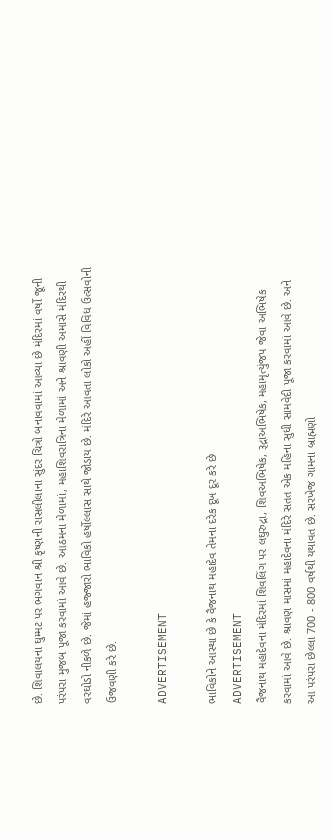છે. શિવાલયના ઘુમ્મટ પર ભગવાન શ્રી કૃષ્ણની રાસલીલાના સુંદર ચિત્રો બનાવવામાં આવ્યા છે મંદિરમાં વર્ષો જૂની પરંપરા મુજબ પૂજા કરવામાં આવે છે. આઠમના મેળામાં, મહાશિવરાત્રિના મેળામાં અને શ્રાવણી અમાસે મંદિરથી વરઘોડો નીકળે છે. જેમાં હજ્જારો ભાવિકો હર્ષોલ્લાસ સાથે જોડાય છે. મંદિરે આવતા લોકો અહીં વિવિધ ઉત્સવોની ઉજવણી કરે છે.

ADVERTISEMENT

ભાવિકોને આસ્થા છે કે વૈજનાથ મહાદેવ તેમના દરેક દૂખ દૂર કરે છે
ADVERTISEMENT
વૈજનાથ મહાદેવના મંદિરમાં શિવલિંગ પર લઘુરુદ્રા, શિવઅભિષેક, રૂદ્રાઅભિષેક, મહામૃત્યુંજપ જેવા અભિષેક કરવામાં આવે છે. શ્રાવણ માસમાં મહાદેવના મંદિરે સતત એક મહિના સુધી સામવેદી પૂજા કરવામાં આવે છે. અને આ પરંપરા છેલ્લા 700 - 800 વર્ષથી યથાવત છે. સરખેજ ગામના બ્રાહ્મણો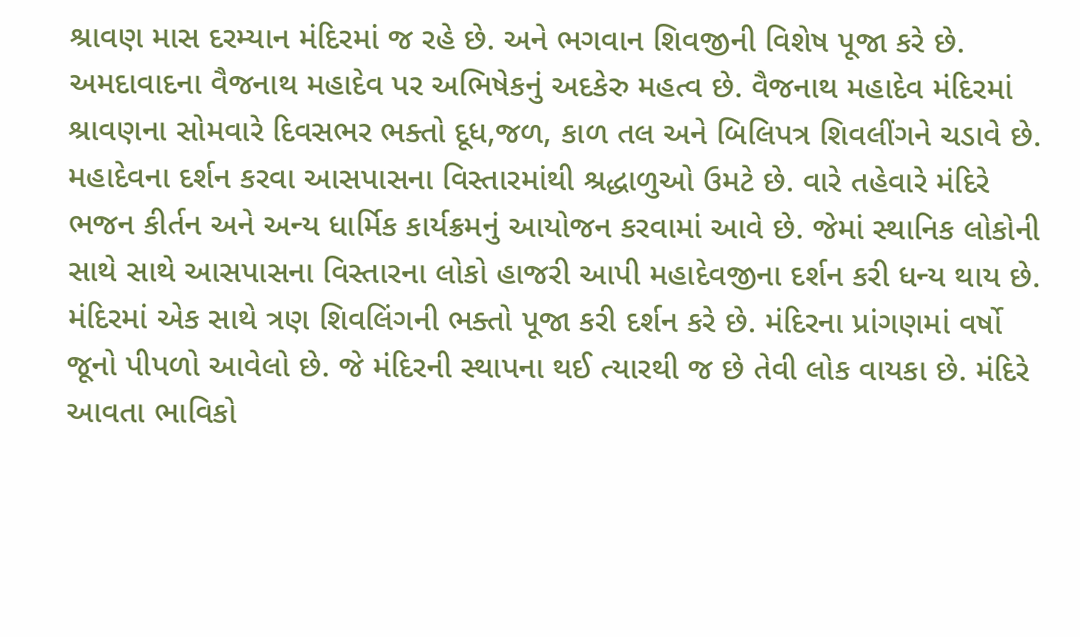શ્રાવણ માસ દરમ્યાન મંદિરમાં જ રહે છે. અને ભગવાન શિવજીની વિશેષ પૂજા કરે છે. અમદાવાદના વૈજનાથ મહાદેવ પર અભિષેકનું અદકેરુ મહત્વ છે. વૈજનાથ મહાદેવ મંદિરમાં શ્રાવણના સોમવારે દિવસભર ભક્તો દૂધ,જળ, કાળ તલ અને બિલિપત્ર શિવલીંગને ચડાવે છે. મહાદેવના દર્શન કરવા આસપાસના વિસ્તારમાંથી શ્રદ્ધાળુઓ ઉમટે છે. વારે તહેવારે મંદિરે ભજન કીર્તન અને અન્ય ધાર્મિક કાર્યક્રમનું આયોજન કરવામાં આવે છે. જેમાં સ્થાનિક લોકોની સાથે સાથે આસપાસના વિસ્તારના લોકો હાજરી આપી મહાદેવજીના દર્શન કરી ધન્ય થાય છે.
મંદિરમાં એક સાથે ત્રણ શિવલિંગની ભક્તો પૂજા કરી દર્શન કરે છે. મંદિરના પ્રાંગણમાં વર્ષો જૂનો પીપળો આવેલો છે. જે મંદિરની સ્થાપના થઈ ત્યારથી જ છે તેવી લોક વાયકા છે. મંદિરે આવતા ભાવિકો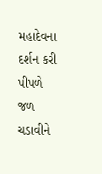મહાદેવના દર્શન કરી પીપળે જળ ચડાવીને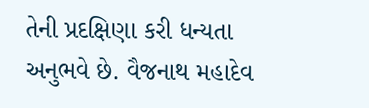તેની પ્રદક્ષિણા કરી ધન્યતા અનુભવે છે. વૈજનાથ મહાદેવ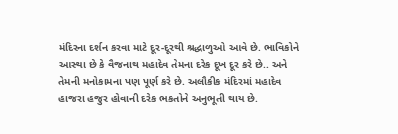મંદિરના દર્શન કરવા માટે દૂર-દૂરથી શ્રદ્ધાળુઓ આવે છે. ભાવિકોને આસ્થા છે કે વૈજનાથ મહાદેવ તેમના દરેક દૂખ દૂર કરે છે.. અને તેમની મનોકામના પણ પૂર્ણ કરે છે. અલૌકીક મંદિરમાં મહાદેવ હાજરા હજુર હોવાની દરેક ભકતોને અનુભૂતી થાય છે.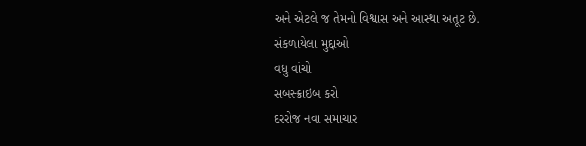અને એટલે જ તેમનો વિશ્વાસ અને આસ્થા અતૂટ છે.
સંકળાયેલા મુદ્દાઓ
વધુ વાંચો
સબસ્ક્રાઇબ કરો
દરરોજ નવા સમાચાર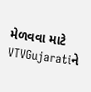મેળવવા માટે VTVGujaratiને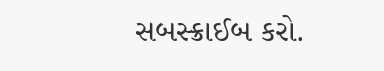સબસ્ક્રાઈબ કરો.